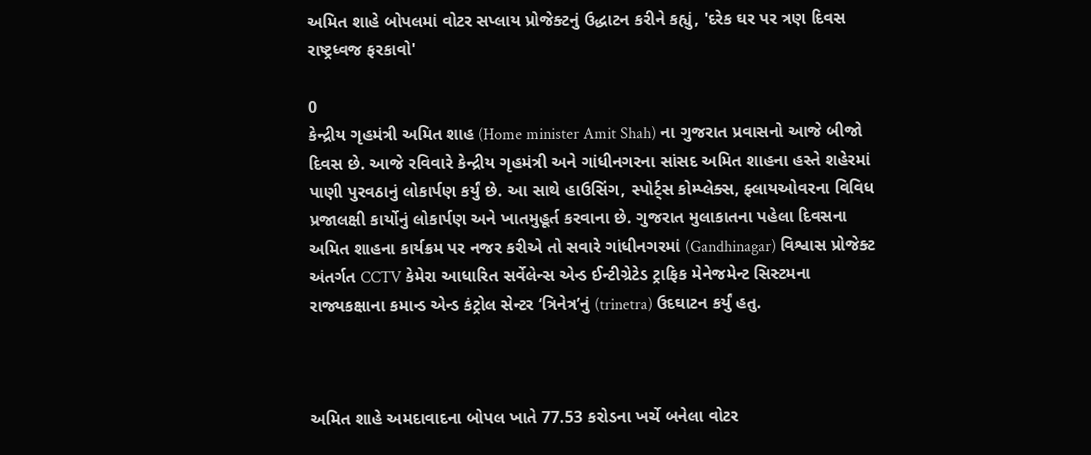અમિત શાહે બોપલમાં વોટર સપ્લાય પ્રોજેક્ટનું ઉદ્ધાટન કરીને કહ્યું, 'દરેક ઘર પર ત્રણ દિવસ રાષ્ટ્રધ્વજ ફરકાવો'

0
કેન્દ્રીય ગૃહમંત્રી અમિત શાહ (Home minister Amit Shah) ના ગુજરાત પ્રવાસનો આજે બીજો દિવસ છે. આજે રવિવારે કેન્દ્રીય ગૃહમંત્રી અને ગાંધીનગરના સાંસદ અમિત શાહના હસ્તે શહેરમાં પાણી પુરવઠાનું લોકાર્પણ કર્યું છે. આ સાથે હાઉસિંગ, સ્પોર્ટ્સ કોમ્પ્લેક્સ, ફ્લાયઓવરના વિવિધ પ્રજાલક્ષી કાર્યોનું લોકાર્પણ અને ખાતમુહૂર્ત કરવાના છે. ગુજરાત મુલાકાતના પહેલા દિવસના અમિત શાહના કાર્યક્રમ પર નજર કરીએ તો સવારે ગાંધીનગરમાં (Gandhinagar) વિશ્વાસ પ્રોજેક્ટ અંતર્ગત CCTV કેમેરા આધારિત સર્વેલેન્સ એન્ડ ઈન્ટીગ્રેટેડ ટ્રાફિક મેનેજમેન્ટ સિસ્ટમના રાજ્યકક્ષાના કમાન્ડ એન્ડ કંટ્રોલ સેન્ટર ‘ત્રિનેત્ર’નું (trinetra) ઉદઘાટન કર્યું હતુ.



અમિત શાહે અમદાવાદના બોપલ ખાતે 77.53 કરોડના ખર્ચે બનેલા વોટર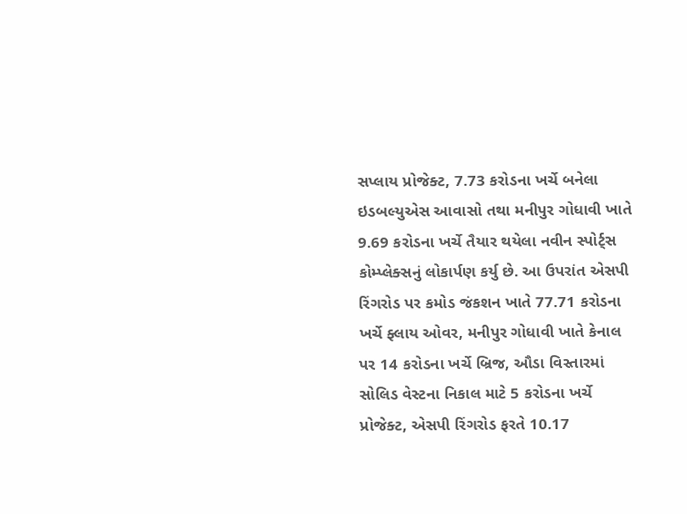સપ્લાય પ્રોજેક્ટ, 7.73 કરોડના ખર્ચે બનેલા ઇડબલ્યુએસ આવાસો તથા મનીપુર ગોધાવી ખાતે 9.69 કરોડના ખર્ચે તૈયાર થયેલા નવીન સ્પોર્ટ્સ કોમ્પ્લેક્સનું લોકાર્પણ કર્યુ છે. આ ઉપરાંત એસપી રિંગરોડ પર કમોડ જંકશન ખાતે 77.71 કરોડના ખર્ચે ફ્લાય ઓવર, મનીપુર ગોધાવી ખાતે કેનાલ પર 14 કરોડના ખર્ચે બ્રિજ, ઔડા વિસ્તારમાં સોલિડ વેસ્ટના નિકાલ માટે 5 કરોડના ખર્ચે પ્રોજેક્ટ, એસપી રિંગરોડ ફરતે 10.17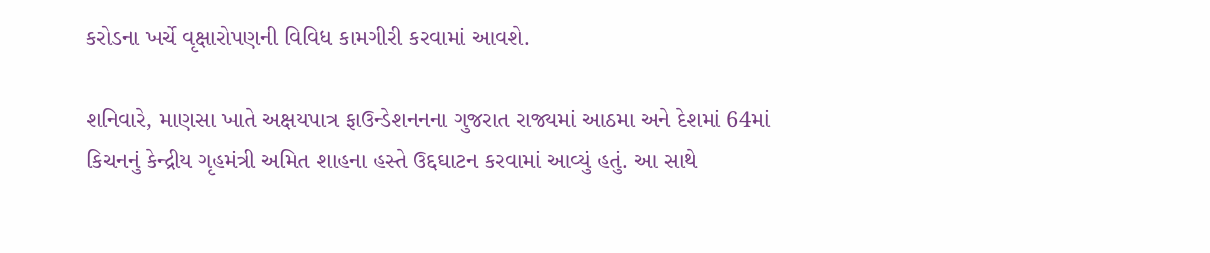કરોડના ખર્ચે વૃક્ષારોપણની વિવિધ કામગીરી કરવામાં આવશે.

શનિવારે, માણસા ખાતે અક્ષયપાત્ર ફાઉન્ડેશનનના ગુજરાત રાજ્યમાં આઠમા અને દેશમાં 64માં કિચનનું કેન્દ્રીય ગૃહમંત્રી અમિત શાહના હસ્તે ઉદ્દઘાટન કરવામાં આવ્યું હતું. આ સાથે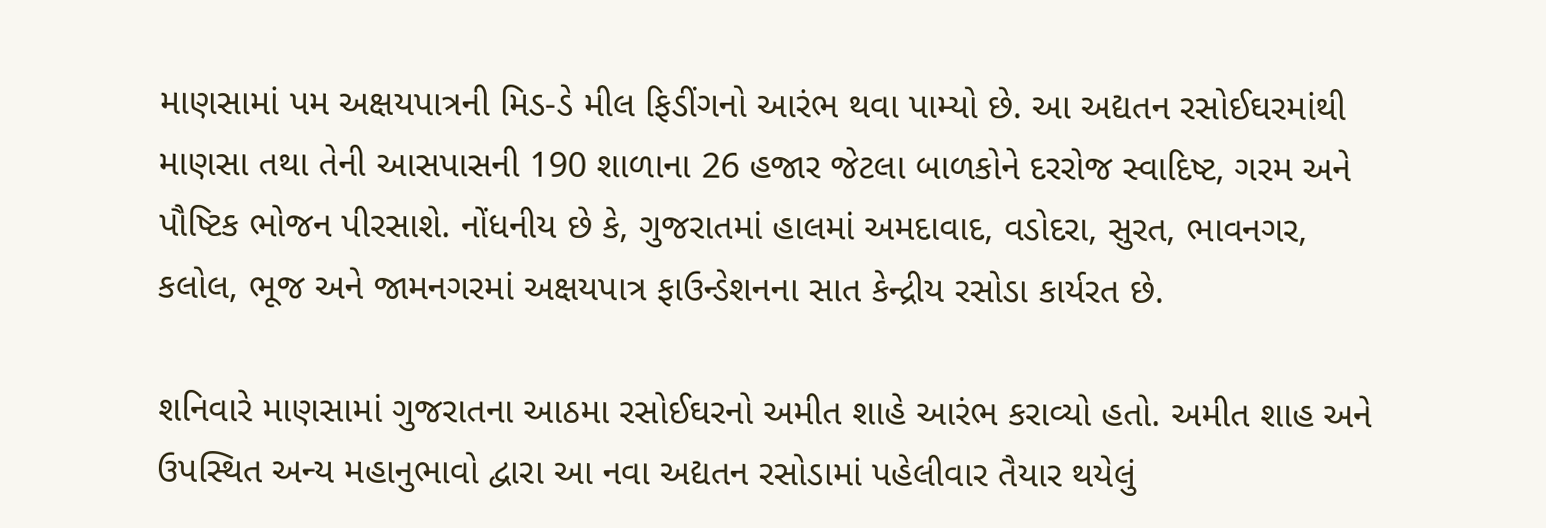માણસામાં પમ અક્ષયપાત્રની મિડ-ડે મીલ ફિડીંગનો આરંભ થવા પામ્યો છે. આ અદ્યતન રસોઈઘરમાંથી માણસા તથા તેની આસપાસની 190 શાળાના 26 હજાર જેટલા બાળકોને દરરોજ સ્વાદિષ્ટ, ગરમ અને પૌષ્ટિક ભોજન પીરસાશે. નોંધનીય છે કે, ગુજરાતમાં હાલમાં અમદાવાદ, વડોદરા, સુરત, ભાવનગર, કલોલ, ભૂજ અને જામનગરમાં અક્ષયપાત્ર ફાઉન્ડેશનના સાત કેન્દ્રીય રસોડા કાર્યરત છે.

શનિવારે માણસામાં ગુજરાતના આઠમા રસોઈઘરનો અમીત શાહે આરંભ કરાવ્યો હતો. અમીત શાહ અને ઉપસ્થિત અન્ય મહાનુભાવો દ્વારા આ નવા અદ્યતન રસોડામાં પહેલીવાર તૈયાર થયેલું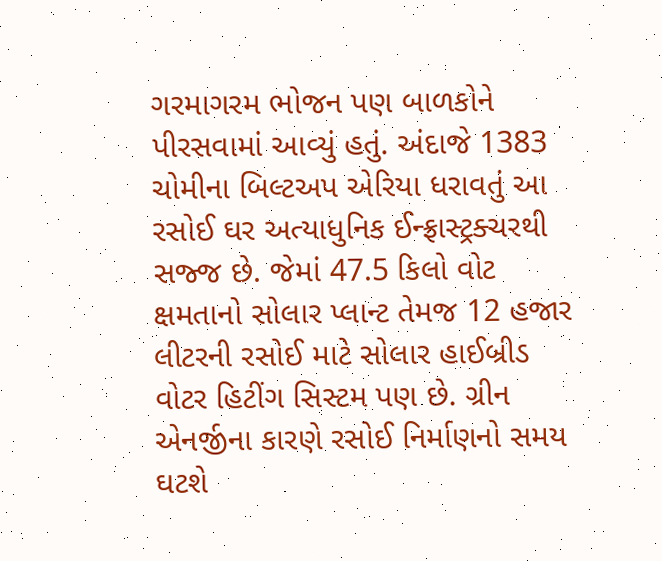ગરમાગરમ ભોજન પણ બાળકોને પીરસવામાં આવ્યું હતું. અંદાજે 1383 ચોમીના બિલ્ટઅપ એરિયા ધરાવતું આ રસોઈ ઘર અત્યાધુનિક ઈન્ફ્રાસ્ટ્રક્ચરથી સજ્જ છે. જેમાં 47.5 કિલો વોટ ક્ષમતાનો સોલાર પ્લાન્ટ તેમજ 12 હજાર લીટરની રસોઈ માટે સોલાર હાઈબ્રીડ વોટર હિટીંગ સિસ્ટમ પણ છે. ગ્રીન એનર્જીના કારણે રસોઈ નિર્માણનો સમય ઘટશે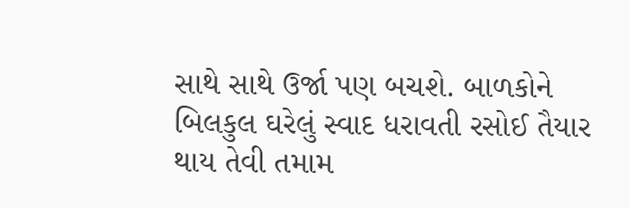સાથે સાથે ઉર્જા પણ બચશે. બાળકોને બિલકુલ ઘરેલું સ્વાદ ધરાવતી રસોઈ તૈયાર થાય તેવી તમામ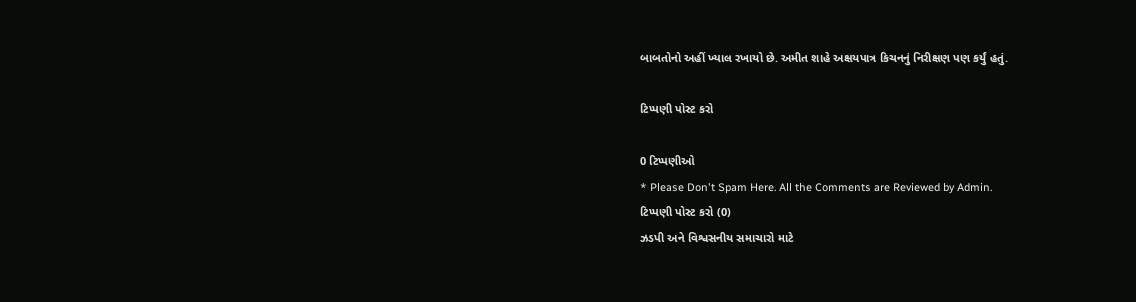બાબતોનો અહીં ખ્યાલ રખાયો છે. અમીત શાહે અક્ષયપાત્ર કિચનનું નિરીક્ષણ પણ કર્યું હતું.

ટિપ્પણી પોસ્ટ કરો

0 ટિપ્પણીઓ
* Please Don't Spam Here. All the Comments are Reviewed by Admin.
ટિપ્પણી પોસ્ટ કરો (0)
ઝડપી અને વિશ્વસનીય સમાચારો માટે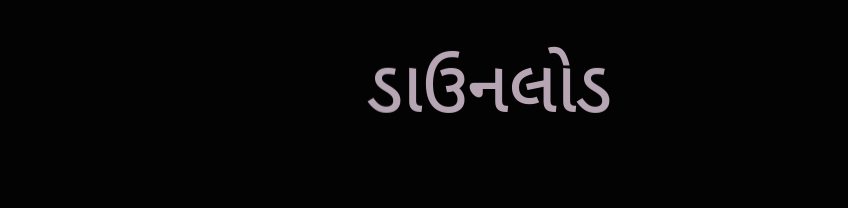ડાઉનલોડ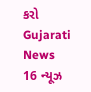કરો Gujarati News 16 ન્યૂઝ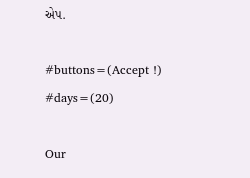એપ.

#buttons=(Accept !) #days=(20)

Our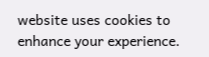website uses cookies to enhance your experience.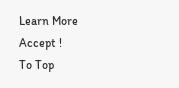Learn More
Accept !
To Top